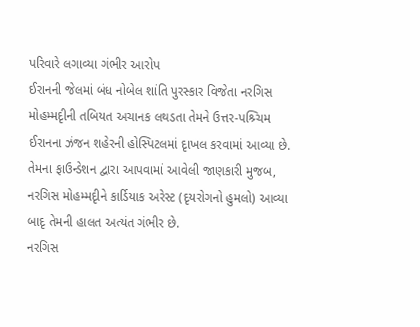પરિવારે લગાવ્યા ગંભીર આરોપ
ઈરાનની જેલમાં બંધ નોબેલ શાંતિ પુરસ્કાર વિજેતા નરગિસ મોહમ્મદૃીની તબિયત અચાનક લથડતા તેમને ઉત્તર-પશ્ર્ચિમ ઈરાનના ઝંજન શહેરની હોસ્પિટલમાં દૃાખલ કરવામાં આવ્યા છે. તેમના ફાઉન્ડેશન દ્વારા આપવામાં આવેલી જાણકારી મુજબ, નરગિસ મોહમ્મદૃીને કાર્ડિયાક અરેસ્ટ (દૃયરોગનો હુમલો) આવ્યા બાદૃ તેમની હાલત અત્યંત ગંભીર છે.
નરગિસ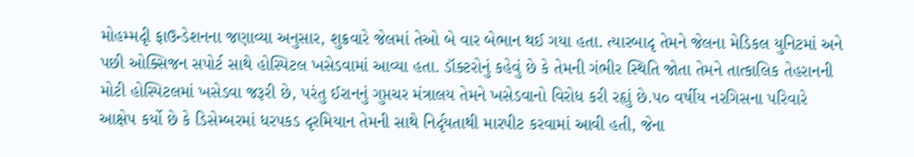મોહમ્મદૃી ફાઉન્ડેશનના જણાવ્યા અનુસાર, શુક્રવારે જેલમાં તેઓ બે વાર બેભાન થઈ ગયા હતા. ત્યારબાદૃ તેમને જેલના મેડિકલ યુનિટમાં અને પછી ઓક્સિજન સપોર્ટ સાથે હોસ્પિટલ ખસેડવામાં આવ્યા હતા. ડૉક્ટરોનું કહેવું છે કે તેમની ગંભીર સ્થિતિ જોતા તેમને તાત્કાલિક તેહરાનની મોટી હોસ્પિટલમાં ખસેડવા જરૂરી છે, પરંતુ ઈરાનનું ગુપ્તચર મંત્રાલય તેમને ખસેડવાનો વિરોધ કરી રહૃાું છે.૫૦ વર્ષીય નરગિસના પરિવારે આક્ષેપ કર્યો છે કે ડિસેમ્બરમાં ધરપકડ દૃરમિયાન તેમની સાથે નિર્દૃયતાથી મારપીટ કરવામાં આવી હતી, જેના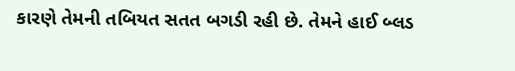કારણે તેમની તબિયત સતત બગડી રહી છે. તેમને હાઈ બ્લડ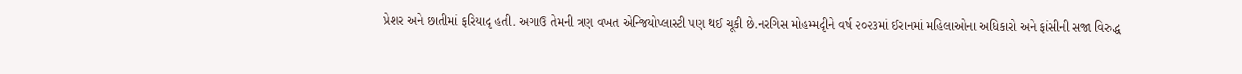પ્રેશર અને છાતીમાં ફરિયાદૃ હતી. અગાઉ તેમની ત્રણ વખત એન્જિયોપ્લાસ્ટી પણ થઈ ચૂકી છે.નરગિસ મોહમ્મદૃીને વર્ષ ૨૦૨૩માં ઈરાનમાં મહિલાઓના અધિકારો અને ફાંસીની સજા વિરુદ્ધ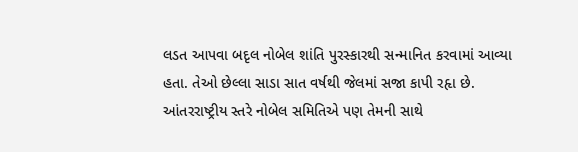લડત આપવા બદૃલ નોબેલ શાંતિ પુરસ્કારથી સન્માનિત કરવામાં આવ્યા હતા. તેઓ છેલ્લા સાડા સાત વર્ષથી જેલમાં સજા કાપી રહૃા છે. આંતરરાષ્ટ્રીય સ્તરે નોબેલ સમિતિએ પણ તેમની સાથે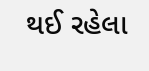થઈ રહેલા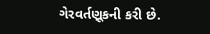ગેરવર્તણૂકની કરી છે.